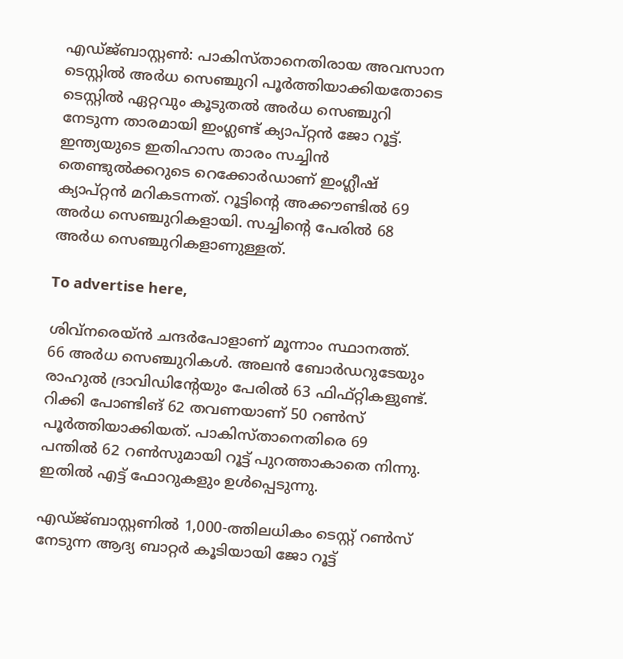എഡ്ജ്ബാസ്റ്റൺ: പാകിസ്താനെതിരായ അവസാന ടെസ്റ്റിൽ അർധ സെഞ്ചുറി പൂർത്തിയാക്കിയതോടെ ടെസ്റ്റിൽ ഏറ്റവും കൂടുതൽ അർധ സെഞ്ചുറി നേടുന്ന താരമായി ഇംഗ്ലണ്ട് ക്യാപ്റ്റൻ ജോ റൂട്ട്. ഇന്ത്യയുടെ ഇതിഹാസ താരം സച്ചിൻ തെണ്ടുൽക്കറുടെ റെക്കോർഡാണ് ഇംഗ്ലീഷ് ക്യാപ്റ്റൻ മറികടന്നത്. റൂട്ടിന്റെ അക്കൗണ്ടിൽ 69 അർധ സെഞ്ചുറികളായി. സച്ചിന്റെ പേരിൽ 68 അർധ സെഞ്ചുറികളാണുള്ളത്.

To advertise here,

ശിവ്‌നരെയ്ൻ ചന്ദർപോളാണ് മൂന്നാം സ്ഥാനത്ത്. 66 അർധ സെഞ്ചുറികൾ. അലൻ ബോർഡറുടേയും രാഹുൽ ദ്രാവിഡിന്റേയും പേരിൽ 63 ഫിഫ്റ്റികളുണ്ട്. റിക്കി പോണ്ടിങ് 62 തവണയാണ് 50 റൺസ് പൂർത്തിയാക്കിയത്. പാകിസ്താനെതിരെ 69 പന്തിൽ 62 റൺസുമായി റൂട്ട് പുറത്താകാതെ നിന്നു. ഇതിൽ എട്ട് ഫോറുകളും ഉൾപ്പെടുന്നു.

എഡ്ജ്ബാസ്റ്റണിൽ 1,000-ത്തിലധികം ടെസ്റ്റ് റൺസ് നേടുന്ന ആദ്യ ബാറ്റർ കൂടിയായി ജോ റൂട്ട്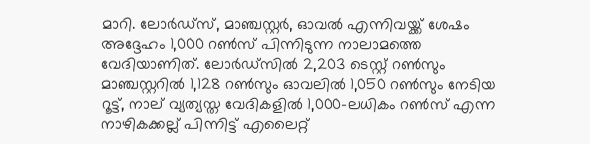മാറി. ലോർഡ്‌സ്, മാഞ്ചസ്റ്റർ, ഓവൽ എന്നിവയ്ക്ക് ശേഷം അദ്ദേഹം 1,000 റൺസ് പിന്നിടുന്ന നാലാമത്തെ വേദിയാണിത്. ലോർഡ്‌സിൽ 2,203 ടെസ്റ്റ് റൺസും മാഞ്ചസ്റ്ററിൽ 1,128 റൺസും ഓവലിൽ 1,050 റൺസും നേടിയ റൂട്ട്, നാല് വ്യത്യസ്ത വേദികളിൽ 1,000-ലധികം റൺസ് എന്ന നാഴികക്കല്ല് പിന്നിട്ട് എലൈറ്റ്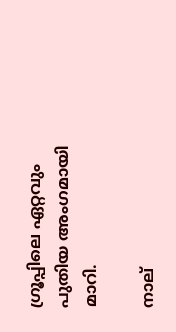ഗ്രൂപ്പിലെ ഏറ്റവും പുതിയ അംഗമായി മാറി.

നാല്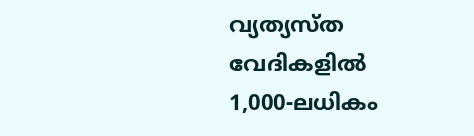വ്യത്യസ്ത വേദികളിൽ 1,000-ലധികം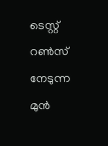ടെസ്റ്റ് റൺസ് നേടുന്ന മുൻ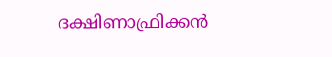ദക്ഷിണാഫ്രിക്കൻ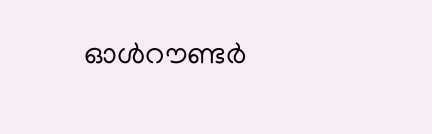ഓൾറൗണ്ടർ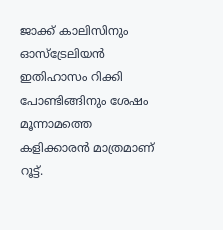ജാക്ക് കാലിസിനും ഓസ്‌ട്രേലിയൻ ഇതിഹാസം റിക്കി പോണ്ടിങ്ങിനും ശേഷം മൂന്നാമത്തെ കളിക്കാരൻ മാത്രമാണ് റൂട്ട്.